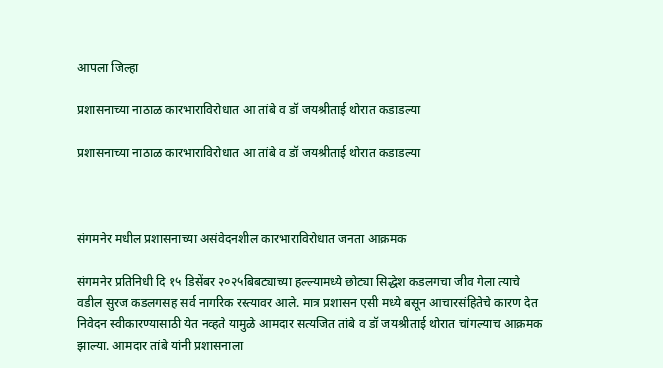आपला जिल्हा

प्रशासनाच्या नाठाळ कारभाराविरोधात आ तांबे व डॉ जयश्रीताई थोरात कडाडल्या

प्रशासनाच्या नाठाळ कारभाराविरोधात आ तांबे व डॉ जयश्रीताई थोरात कडाडल्या



संगमनेर मधील प्रशासनाच्या असंवेदनशील कारभाराविरोधात जनता आक्रमक

संगमनेर प्रतिनिधी दि १५ डिसेंबर २०२५बिबट्याच्या हल्ल्यामध्ये छोट्या सिद्धेश कडलगचा जीव गेला त्याचे वडील सुरज कडलगसह सर्व नागरिक रस्त्यावर आले. मात्र प्रशासन एसी मध्ये बसून आचारसंहितेचे कारण देत निवेदन स्वीकारण्यासाठी येत नव्हते यामुळे आमदार सत्यजित तांबे व डॉ जयश्रीताई थोरात चांगल्याच आक्रमक झाल्या. आमदार तांबे यांनी प्रशासनाला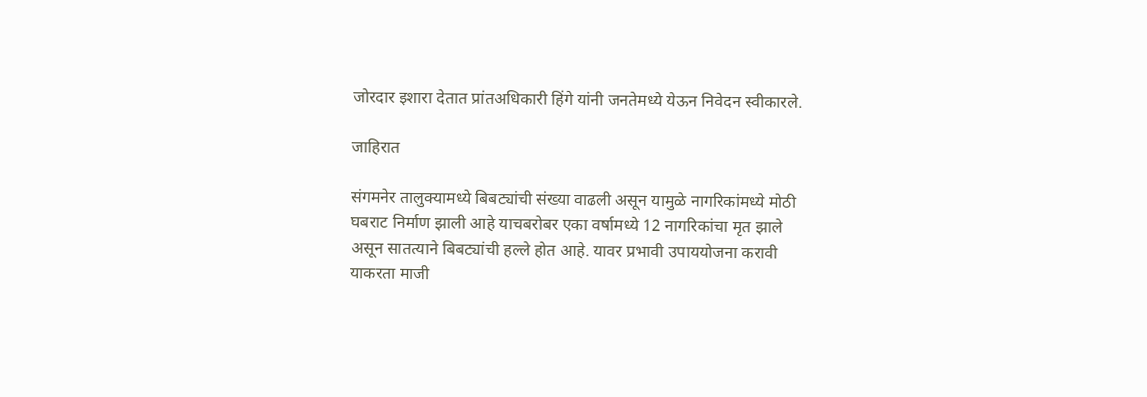जोरदार इशारा देतात प्रांतअधिकारी हिंगे यांनी जनतेमध्ये येऊन निवेदन स्वीकारले.

जाहिरात

संगमनेर तालुक्यामध्ये बिबट्यांची संख्या वाढली असून यामुळे नागरिकांमध्ये मोठी घबराट निर्माण झाली आहे याचबरोबर एका वर्षामध्ये 12 नागरिकांचा मृत झाले असून सातत्याने बिबट्यांची हल्ले होत आहे. यावर प्रभावी उपाययोजना करावी याकरता माजी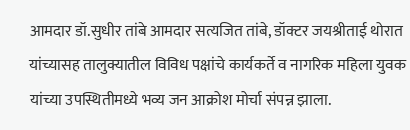आमदार डॉ.सुधीर तांबे आमदार सत्यजित तांबे, डॉक्टर जयश्रीताई थोरात यांच्यासह तालुक्यातील विविध पक्षांचे कार्यकर्ते व नागरिक महिला युवक यांच्या उपस्थितीमध्ये भव्य जन आक्रोश मोर्चा संपन्न झाला.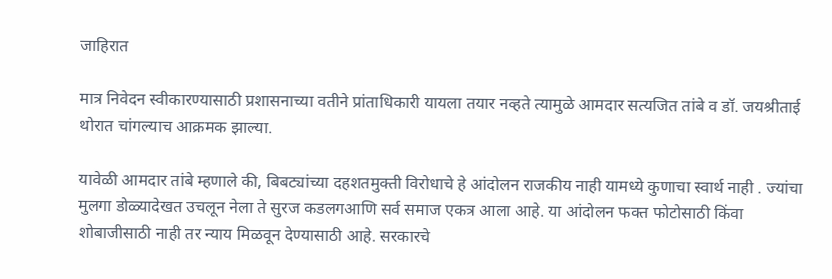जाहिरात

मात्र निवेदन स्वीकारण्यासाठी प्रशासनाच्या वतीने प्रांताधिकारी यायला तयार नव्हते त्यामुळे आमदार सत्यजित तांबे व डॉ. जयश्रीताई थोरात चांगल्याच आक्रमक झाल्या.

यावेळी आमदार तांबे म्हणाले की, बिबट्यांच्या दहशतमुक्ती विरोधाचे हे आंदोलन राजकीय नाही यामध्ये कुणाचा स्वार्थ नाही . ज्यांचा मुलगा डोळ्यादेखत उचलून नेला ते सुरज कडलगआणि सर्व समाज एकत्र आला आहे. या आंदोलन फक्त फोटोसाठी किंवा शोबाजीसाठी नाही तर न्याय मिळवून देण्यासाठी आहे. सरकारचे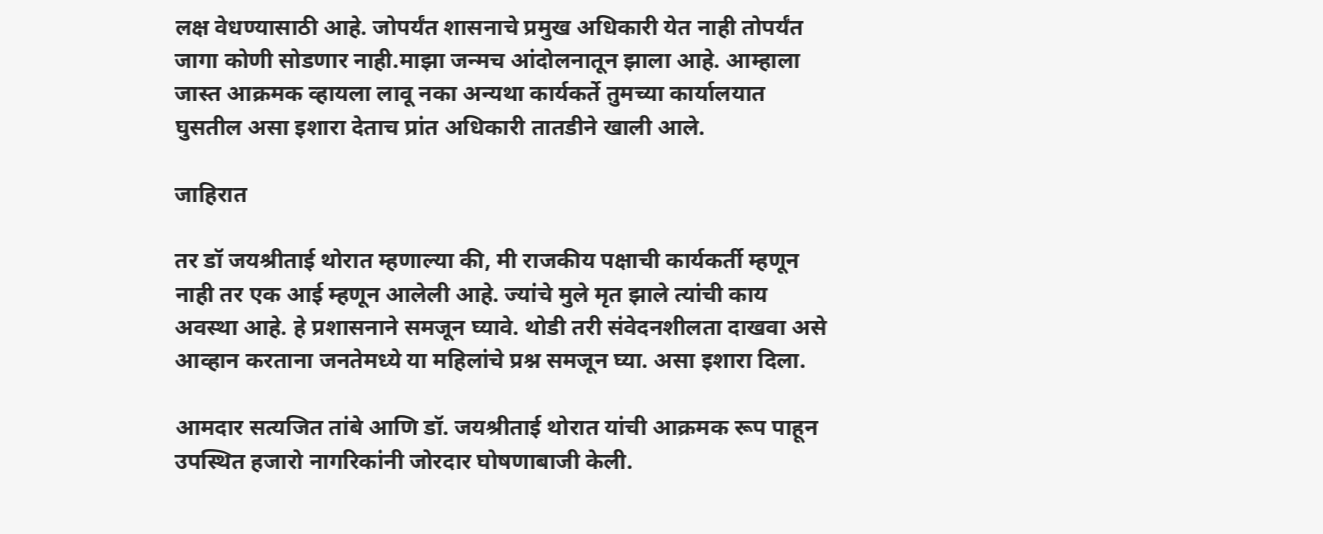लक्ष वेधण्यासाठी आहे. जोपर्यंत शासनाचे प्रमुख अधिकारी येत नाही तोपर्यंत जागा कोणी सोडणार नाही.माझा जन्मच आंदोलनातून झाला आहे. आम्हाला जास्त आक्रमक व्हायला लावू नका अन्यथा कार्यकर्ते तुमच्या कार्यालयात घुसतील असा इशारा देताच प्रांत अधिकारी तातडीने खाली आले.

जाहिरात

तर डॉ जयश्रीताई थोरात म्हणाल्या की, मी राजकीय पक्षाची कार्यकर्ती म्हणून नाही तर एक आई म्हणून आलेली आहे. ज्यांचे मुले मृत झाले त्यांची काय अवस्था आहे. हे प्रशासनाने समजून घ्यावे. थोडी तरी संवेदनशीलता दाखवा असे आव्हान करताना जनतेमध्ये या महिलांचे प्रश्न समजून घ्या. असा इशारा दिला.

आमदार सत्यजित तांबे आणि डॉ. जयश्रीताई थोरात यांची आक्रमक रूप पाहून उपस्थित हजारो नागरिकांनी जोरदार घोषणाबाजी केली.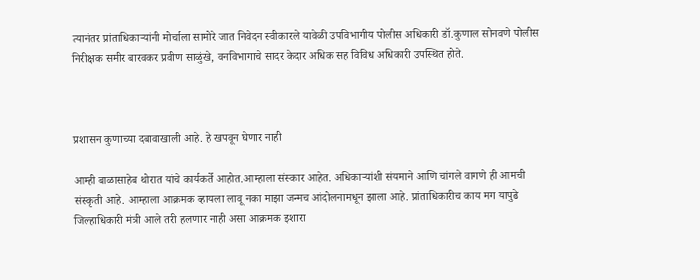त्यानंतर प्रांताधिकार्‍यांनी मोर्चाला सामोरे जात निवेदन स्वीकारले यावेळी उपविभागीय पोलीस अधिकारी डॉ.कुणाल सोनवणे पोलीस निरीक्षक समीर बारवकर प्रवीण साळुंखे, वनविभागाचे सादर केदार अधिक सह विविध अधिकारी उपस्थित होते.



प्रशासन कुणाच्या दबावाखाली आहे. हे खपवून घेणार नाही

आम्ही बाळासाहेब थोरात यांचे कार्यकर्ते आहोत.आम्हाला संस्कार आहेत. अधिकाऱ्यांशी संयमाने आणि चांगले वागणे ही आमची संस्कृती आहे. आम्हाला आक्रमक व्हायला लावू नका माझा जन्मच आंदोलनामधून झाला आहे. प्रांताधिकारीच काय मग यापुढे जिल्हाधिकारी मंत्री आले तरी हलणार नाही असा आक्रमक इशारा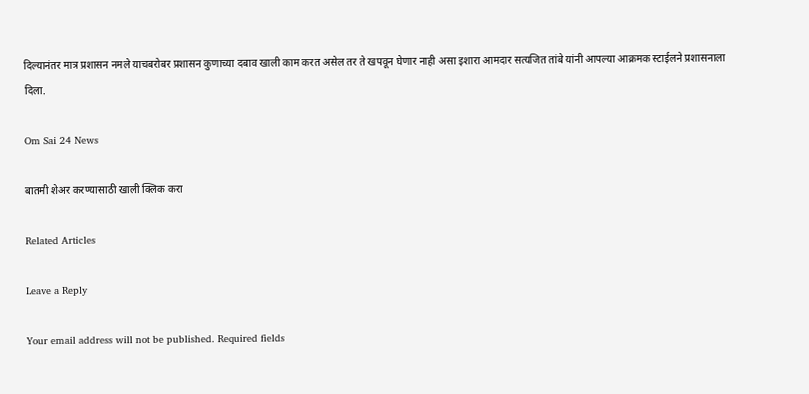दिल्यानंतर मात्र प्रशासन नमले याचबरोबर प्रशासन कुणाच्या दबाव खाली काम करत असेल तर ते खपवून घेणार नाही असा इशारा आमदार सत्यजित तांबे यांनी आपल्या आक्रमक स्टाईलने प्रशासनाला दिला.

Om Sai 24 News

बातमी शेअर करण्यासाठी खाली क्लिक करा

Related Articles

Leave a Reply

Your email address will not be published. Required fields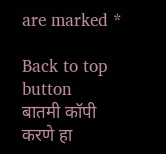are marked *

Back to top button
बातमी कॉपी करणे हा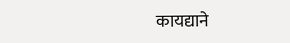कायद्याने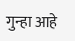गुन्हा आहे